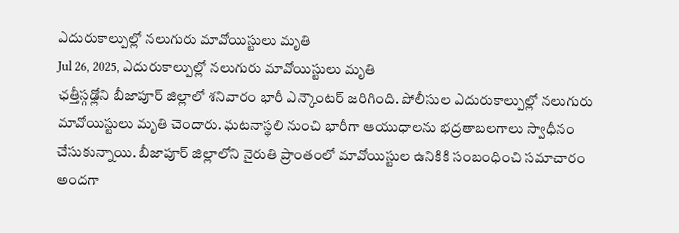ఎదురుకాల్పుల్లో నలుగురు మావోయిస్టులు మృతి
Jul 26, 2025, ఎదురుకాల్పుల్లో నలుగురు మావోయిస్టులు మృతి
ఛత్తీస్గఢ్లోని బీజాపూర్ జిల్లాలో శనివారం భారీ ఎన్కౌంటర్ జరిగింది. పోలీసుల ఎదురుకాల్పుల్లో నలుగురు మావోయిస్టులు మృతి చెందారు. ఘటనాస్థలి నుంచి భారీగా ఆయుధాలను భద్రతాబలగాలు స్వాధీనం చేసుకున్నాయి. బీజాపూర్ జిల్లాలోని నైరుతి ప్రాంతంలో మావోయిస్టుల ఉనికికి సంబంధించి సమాచారం అందగా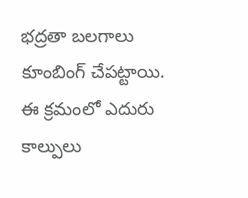భద్రతా బలగాలు కూంబింగ్ చేపట్టాయి. ఈ క్రమంలో ఎదురు కాల్పులు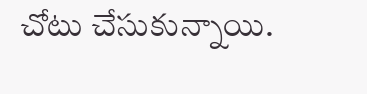చోటు చేసుకున్నాయి.